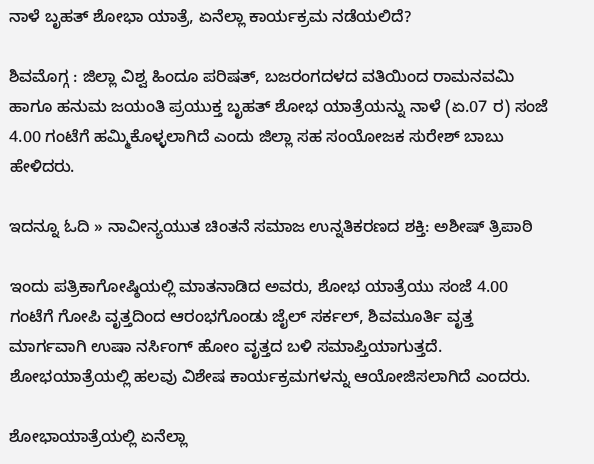ನಾಳೆ ಬೃಹತ್ ಶೋಭಾ ಯಾತ್ರೆ, ಏನೆಲ್ಲಾ ಕಾರ್ಯಕ್ರಮ ನಡೆಯಲಿದೆ?

ಶಿವಮೊಗ್ಗ : ಜಿಲ್ಲಾ ವಿಶ್ವ ಹಿಂದೂ ಪರಿಷತ್, ಬಜರಂಗದಳದ ವತಿಯಿಂದ ರಾಮನವಮಿ ಹಾಗೂ ಹನುಮ ಜಯಂತಿ ಪ್ರಯುಕ್ತ ಬೃಹತ್ ಶೋಭ ಯಾತ್ರೆಯನ್ನು ನಾಳೆ (ಏ.07 ರ) ಸಂಜೆ 4.00 ಗಂಟೆಗೆ ಹಮ್ಮಿಕೊಳ್ಳಲಾಗಿದೆ ಎಂದು ಜಿಲ್ಲಾ ಸಹ ಸಂಯೋಜಕ ಸುರೇಶ್ ಬಾಬು ಹೇಳಿದರು.

ಇದನ್ನೂ ಓದಿ » ನಾವೀನ್ಯಯುತ ಚಿಂತನೆ ಸಮಾಜ ಉನ್ನತಿಕರಣದ ಶಕ್ತಿ: ಅಶೀಷ್‌ ತ್ರಿಪಾಠಿ

ಇಂದು ಪತ್ರಿಕಾಗೋಷ್ಠಿಯಲ್ಲಿ ಮಾತನಾಡಿದ ಅವರು, ಶೋಭ ಯಾತ್ರೆಯು ಸಂಜೆ 4.00 ಗಂಟೆಗೆ ಗೋಪಿ ವೃತ್ತದಿಂದ ಆರಂಭಗೊಂಡು ಜೈಲ್ ಸರ್ಕಲ್, ಶಿವಮೂರ್ತಿ ವೃತ್ತ ಮಾರ್ಗವಾಗಿ ಉಷಾ ನರ್ಸಿಂಗ್‌ ಹೋಂ ವೃತ್ತದ ಬಳಿ ಸಮಾಪ್ತಿಯಾಗುತ್ತದೆ. ಶೋಭಯಾತ್ರೆಯಲ್ಲಿ ಹಲವು ವಿಶೇಷ ಕಾರ್ಯಕ್ರಮಗಳನ್ನು ಆಯೋಜಿಸಲಾಗಿದೆ ಎಂದರು.

ಶೋಭಾಯಾತ್ರೆಯಲ್ಲಿ ಏನೆಲ್ಲಾ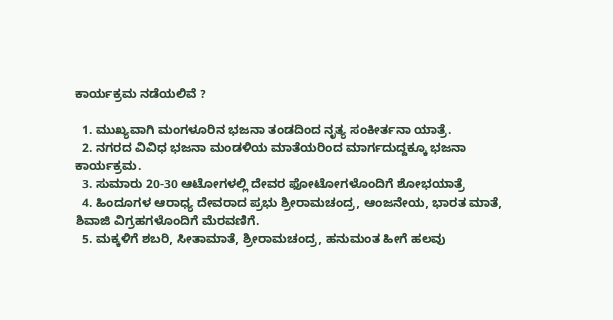ಕಾರ್ಯಕ್ರಮ ನಡೆಯಲಿವೆ ?

  1. ಮುಖ್ಯವಾಗಿ ಮಂಗಳೂರಿನ ಭಜನಾ ತಂಡದಿಂದ ನೃತ್ಯ ಸಂಕೀರ್ತನಾ ಯಾತ್ರೆ.
  2. ನಗರದ ವಿವಿಧ ಭಜನಾ ಮಂಡಳಿಯ ಮಾತೆಯರಿಂದ ಮಾರ್ಗದುದ್ದಕ್ಕೂ ಭಜನಾ ಕಾರ್ಯಕ್ರಮ.
  3. ಸುಮಾರು 20-30 ಆಟೋಗಳಲ್ಲಿ ದೇವರ ಫೋಟೋಗಳೊಂದಿಗೆ ಶೋಭಯಾತ್ರೆ
  4. ಹಿಂದೂಗಳ ಆರಾಧ್ಯ ದೇವರಾದ ಪ್ರಭು ಶ್ರೀರಾಮಚಂದ್ರ, ಆಂಜನೇಯ, ಭಾರತ ಮಾತೆ, ಶಿವಾಜಿ ವಿಗ್ರಹಗಳೊಂದಿಗೆ ಮೆರವಣಿಗೆ.
  5. ಮಕ್ಕಳಿಗೆ ಶಬರಿ, ಸೀತಾಮಾತೆ, ಶ್ರೀರಾಮಚಂದ್ರ, ಹನುಮಂತ ಹೀಗೆ ಹಲವು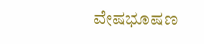ವೇಷಭೂಷಣ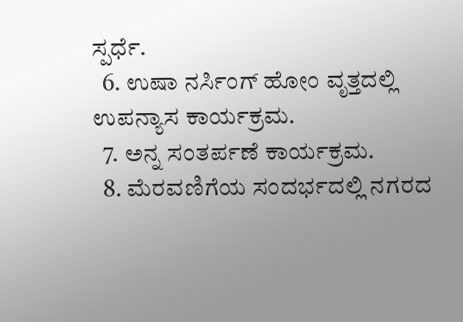ಸ್ಪರ್ಧೆ.
  6. ಉಷಾ ನರ್ಸಿಂಗ್ ಹೋಂ ವೃತ್ತದಲ್ಲಿ ಉಪನ್ಯಾಸ ಕಾರ್ಯಕ್ರಮ.
  7. ಅನ್ನ ಸಂತರ್ಪಣೆ ಕಾರ್ಯಕ್ರಮ.
  8. ಮೆರವಣಿಗೆಯ ಸಂದರ್ಭದಲ್ಲಿ ನಗರದ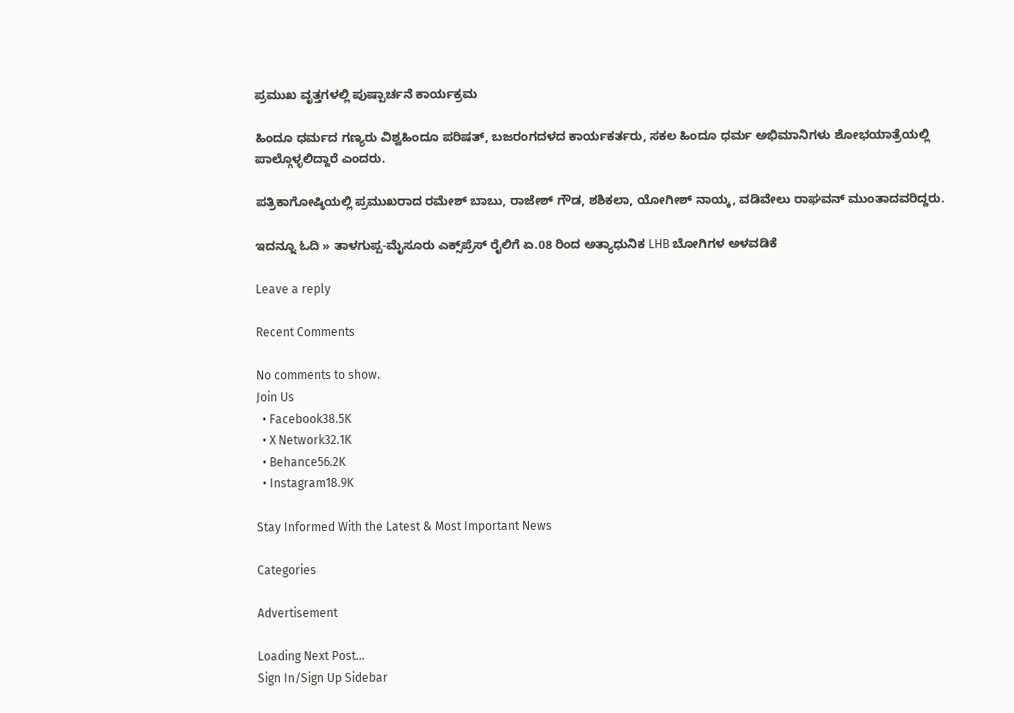ಪ್ರಮುಖ ವೃತ್ತಗಳಲ್ಲಿ ಪುಷ್ಪಾರ್ಚನೆ ಕಾರ್ಯಕ್ರಮ

ಹಿಂದೂ ಧರ್ಮದ ಗಣ್ಯರು ವಿಶ್ವಹಿಂದೂ ಪರಿಷತ್, ಬಜರಂಗದಳದ ಕಾರ್ಯಕರ್ತರು, ಸಕಲ ಹಿಂದೂ ಧರ್ಮ ಅಭಿಮಾನಿಗಳು ಶೋಭಯಾತ್ರೆಯಲ್ಲಿ ಪಾಲ್ಗೊಳ್ಳಲಿದ್ದಾರೆ ಎಂದರು.

ಪತ್ರಿಕಾಗೋಷ್ಠಿಯಲ್ಲಿ ಪ್ರಮುಖರಾದ ರಮೇಶ್ ಬಾಬು, ರಾಜೇಶ್ ಗೌಡ, ಶಶಿಕಲಾ, ಯೋಗೀಶ್ ನಾಯ್ಕ, ವಡಿವೇಲು ರಾಘವನ್ ಮುಂತಾದವರಿದ್ದರು.

ಇದನ್ನೂ ಓದಿ » ತಾಳಗುಪ್ಪ-ಮೈಸೂರು ಎಕ್ಸ್‌ಪ್ರೆಸ್ ರೈಲಿಗೆ ಏ.08 ರಿಂದ ಅತ್ಯಾಧುನಿಕ LHB ಬೋಗಿಗಳ ಅಳವಡಿಕೆ

Leave a reply

Recent Comments

No comments to show.
Join Us
  • Facebook38.5K
  • X Network32.1K
  • Behance56.2K
  • Instagram18.9K

Stay Informed With the Latest & Most Important News

Categories

Advertisement

Loading Next Post...
Sign In/Sign Up Sidebar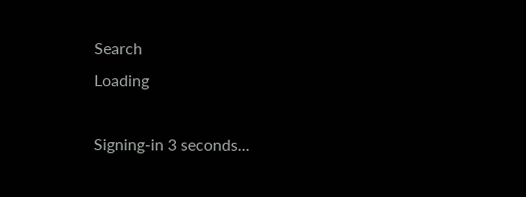Search
Loading

Signing-in 3 seconds...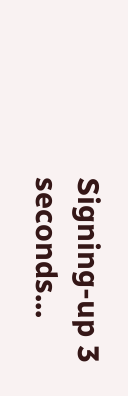Signing-up 3 seconds...